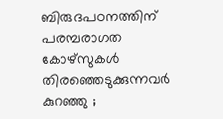ബിരുദപഠനത്തിന് പരമ്പരാഗത കോഴ്‌സുകൾ തിരഞ്ഞെടുക്കുന്നവർ കുറഞ്ഞു ;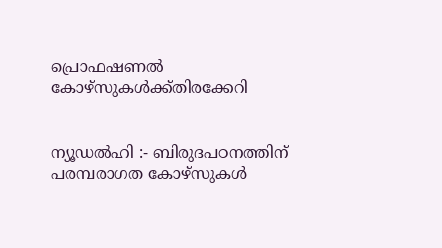പ്രൊഫഷണൽ കോഴ്സുകൾക്ക്തിരക്കേറി


ന്യൂഡൽഹി :- ബിരുദപഠനത്തിന് പരമ്പരാഗത കോഴ്‌സുകൾ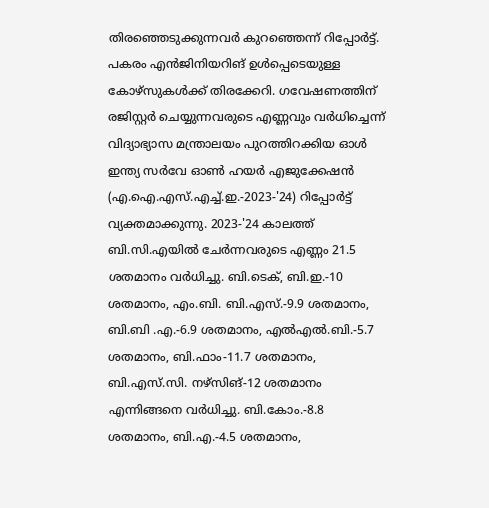തിരഞ്ഞെടുക്കുന്നവർ കുറഞ്ഞെന്ന് റിപ്പോർട്ട്. പകരം എൻജിനിയറിങ് ഉൾപ്പെടെയുള്ള കോഴ്സുകൾക്ക് തിരക്കേറി. ഗവേഷണത്തിന് രജിസ്റ്റർ ചെയ്യുന്നവരുടെ എണ്ണവും വർധിച്ചെന്ന് വിദ്യാഭ്യാസ മന്ത്രാലയം പുറത്തിറക്കിയ ഓൾ ഇന്ത്യ സർവേ ഓൺ ഹയർ എജുക്കേഷൻ (എ.ഐ.എസ്.എച്ച്.ഇ.-2023-'24) റിപ്പോർട്ട് വ്യക്തമാക്കുന്നു. 2023-'24 കാലത്ത് ബി.സി.എയിൽ ചേർന്നവരുടെ എണ്ണം 21.5 ശതമാനം വർധിച്ചു. ബി.ടെക്, ബി.ഇ.-10 ശതമാനം, എം.ബി. ബി.എസ്.-9.9 ശതമാനം, ബി.ബി .എ.-6.9 ശതമാനം, എൽഎൽ.ബി.-5.7 ശതമാനം, ബി.ഫാം-11.7 ശതമാനം, ബി.എസ്.സി. നഴ്സിങ്-12 ശതമാനം എന്നിങ്ങനെ വർധിച്ചു. ബി.കോം.-8.8 ശതമാനം, ബി.എ.-4.5 ശതമാനം,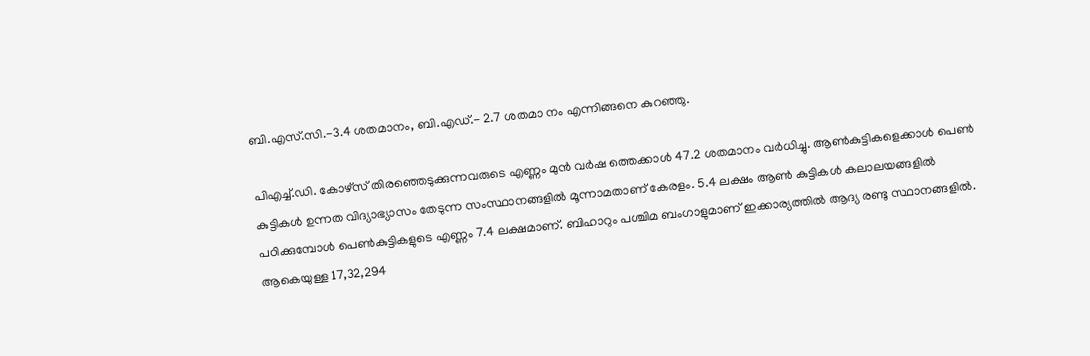ബി.എസ്.സി.-3.4 ശതമാനം, ബി.എഡ്.- 2.7 ശതമാ നം എന്നിങ്ങനെ കുറഞ്ഞു.

പിഎച്ച്.ഡി. കോഴ്‌സ് തിരഞ്ഞെടുക്കുന്നവരുടെ എണ്ണം മുൻ വർഷ ത്തെക്കാൾ 47.2 ശതമാനം വർധിച്ചു. ആൺകുട്ടികളെക്കാൾ പെൺ കുട്ടികൾ ഉന്നത വിദ്യാഭ്യാസം തേടുന്ന സംസ്ഥാനങ്ങളിൽ മൂന്നാമതാണ് കേരളം. 5.4 ലക്ഷം ആൺ കുട്ടികൾ കലാലയങ്ങളിൽ പഠിക്കുമ്പോൾ പെൺകുട്ടികളുടെ എണ്ണം 7.4 ലക്ഷമാണ്. ബിഹാറും പശ്ചിമ ബംഗാളുമാണ് ഇക്കാര്യത്തിൽ ആദ്യ രണ്ടു സ്ഥാനങ്ങളിൽ. ആകെയുള്ള 17,32,294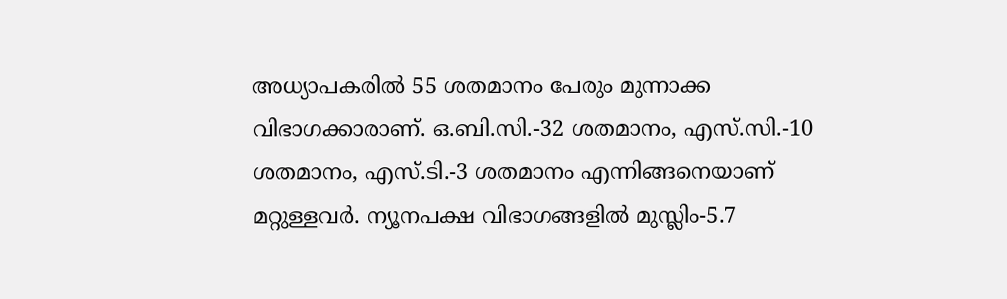അധ്യാപകരിൽ 55 ശതമാനം പേരും മുന്നാക്ക വിഭാഗക്കാരാണ്. ഒ.ബി.സി.-32 ശതമാനം, എസ്.സി.-10 ശതമാനം, എസ്.ടി.-3 ശതമാനം എന്നിങ്ങനെയാണ് മറ്റുള്ളവർ. ന്യൂനപക്ഷ വിഭാഗങ്ങളിൽ മുസ്ലിം-5.7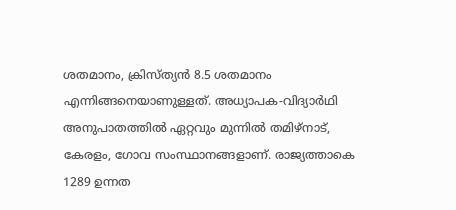ശതമാനം, ക്രിസ്ത്യൻ 8.5 ശതമാനം എന്നിങ്ങനെയാണുള്ളത്. അധ്യാപക-വിദ്യാർഥി അനുപാതത്തിൽ ഏറ്റവും മുന്നിൽ തമിഴ്നാട്, കേരളം, ഗോവ സംസ്ഥാനങ്ങളാണ്. രാജ്യത്താകെ 1289 ഉന്നത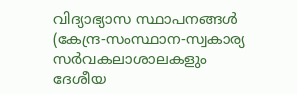വിദ്യാഭ്യാസ സ്ഥാപനങ്ങൾ (കേന്ദ്ര-സംസ്ഥാന-സ്വകാര്യ സർവകലാശാലകളും ദേശീയ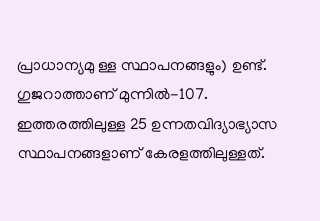പ്രാധാന്യമു ള്ള സ്ഥാപനങ്ങളും) ഉണ്ട്. ഗുജറാത്താണ് മുന്നിൽ-107. ഇത്തരത്തിലുള്ള 25 ഉന്നതവിദ്യാഭ്യാസ സ്ഥാപനങ്ങളാണ് കേരളത്തിലുള്ളത്.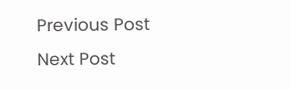Previous Post Next Post